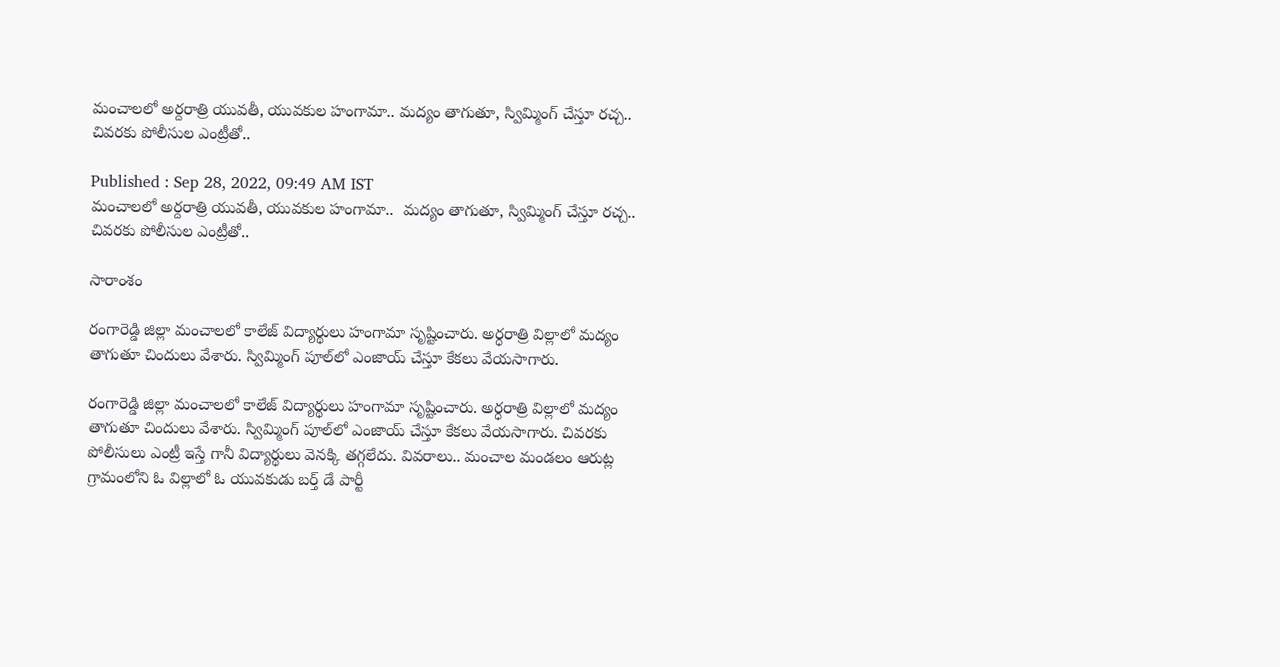మంచాలలో అర్దరాత్రి యువతీ, యువకుల హంగామా.. మద్యం తాగుతూ, స్విమ్మింగ్ చేస్తూ రచ్చ.. చివరకు పోలీసుల ఎంట్రీతో..

Published : Sep 28, 2022, 09:49 AM IST
మంచాలలో అర్దరాత్రి యువతీ, యువకుల హంగామా..  మద్యం తాగుతూ, స్విమ్మింగ్ చేస్తూ రచ్చ.. చివరకు పోలీసుల ఎంట్రీతో..

సారాంశం

రంగారెడ్డి జిల్లా మంచాలలో కాలేజ్ విద్యార్థులు హంగామా సృష్టించారు. అర్ధరాత్రి విల్లాలో మద్యం తాగుతూ చిందులు వేశారు. స్విమ్మింగ్ ‌పూల్‌లో ఎంజాయ్ చేస్తూ కేకలు వేయసాగారు.

రంగారెడ్డి జిల్లా మంచాలలో కాలేజ్ విద్యార్థులు హంగామా సృష్టించారు. అర్ధరాత్రి విల్లాలో మద్యం తాగుతూ చిందులు వేశారు. స్విమ్మింగ్ ‌పూల్‌లో ఎంజాయ్ చేస్తూ కేకలు వేయసాగారు. చివరకు పోలీసులు ఎంట్రీ ఇస్తే గానీ విద్యార్థులు వెనక్కి తగ్గలేదు. వివరాలు.. మంచాల మండలం ఆరుట్ల గ్రామంలోని ఓ విల్లాలో ఓ యువకుడు బర్త్ డే పార్టీ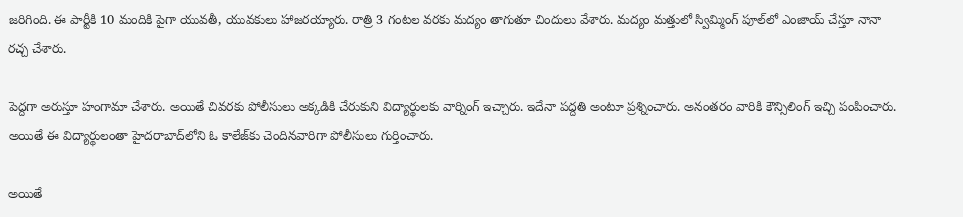జరిగింది. ఈ పార్టీకి 10 మందికి పైగా యువతీ, యువకులు హాజరయ్యారు. రాత్రి 3 గంటల వరకు మద్యం తాగుతూ చిందులు వేశారు. మద్యం మత్తులో స్విమ్మింగ్ పూల్‌లో ఎంజాయ్ చేస్తూ నానా రచ్చ చేశారు.

పెద్దగా అరుస్తూ హంగామా చేశారు. అయితే చివరకు పోలీసులు అక్కడికి చేరుకుని విద్యార్థులకు వార్నింగ్ ఇచ్చారు. ఇదేనా పద్దతి అంటూ ప్రశ్నించారు. అనంతరం వారికి కౌన్సిలింగ్ ఇచ్చి పంపించారు. అయితే ఈ విద్యార్థులంతా హైదరాబాద్‌లోని ఓ కాలేజ్‌కు చెందినవారిగా పోలీసులు గుర్తించారు.

అయితే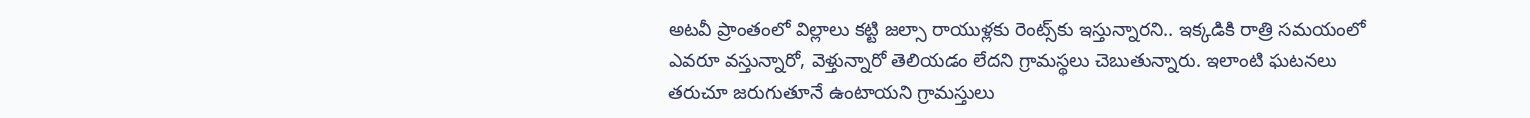అటవీ ప్రాంతంలో విల్లాలు కట్టి జల్సా రాయుళ్లకు రెంట్స్‌కు ఇస్తున్నారని.. ఇక్కడికి రాత్రి సమయంలో ఎవరూ వస్తున్నారో, వెళ్తున్నారో తెలియడం లేదని గ్రామస్థలు చెబుతున్నారు. ఇలాంటి ఘటనలు తరుచూ జరుగుతూనే ఉంటాయని గ్రామస్తులు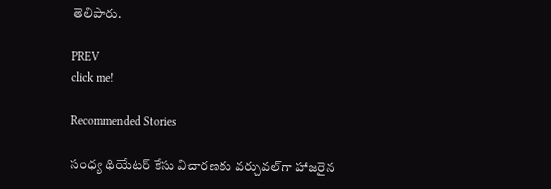తెలిపారు.

PREV
click me!

Recommended Stories

సంధ్య థియేటర్ కేసు విచారణకు వర్చువల్‌గా హాజరైన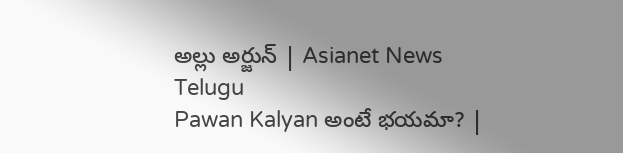అల్లు అర్జున్ | Asianet News Telugu
Pawan Kalyan అంటే భయమా? |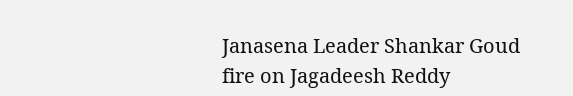Janasena Leader Shankar Goud fire on Jagadeesh Reddy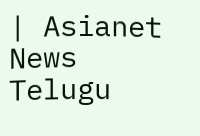| Asianet News Telugu